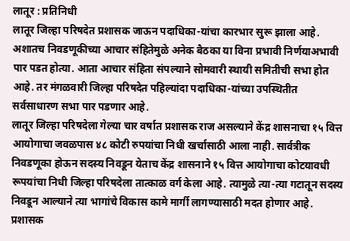लातूर : प्रतिनिधी
लातूर जिल्हा परिषदेत प्रशासक जाऊन पदाधिका-यांचा कारभार सुरू झाला आहे. अशातच निवडणूकीच्या आचार संहितेमुळे अनेक बैठका या विना प्रभावी निर्णयाअभावी पार पडत होत्या. आता आचार संहिता संपल्याने सोमवारी स्थायी समितीची सभा होत आहे. तर मंगळवारी जिल्हा परिषदेत पहिल्यांदा पदाधिका-यांच्या उपस्थितीत सर्वसाधारण सभा पार पडणार आहे.
लातूर जिल्हा परिषदेला गेल्या चार वर्षात प्रशासक राज असल्याने केंद्र शासनाचा १५ वित्त आयोगाचा जवळपास ४८ कोटी रुपयांचा निधी खर्चासाठी आला नाही. सार्वत्रीक निवडणूका होऊन सदस्य निवडून येताच केंद्र शासनाने १५ वित्त आयोगाचा कोटयावधी रूपयांचा निधी जिल्हा परिषदेला तात्काळ वर्ग केला आहे. त्यामुळे त्या-त्या गटातून सदस्य निवडून आल्याने त्या भागांचे विकास कामे मार्गी लागण्यासाठी मदत होणार आहे.
प्रशासक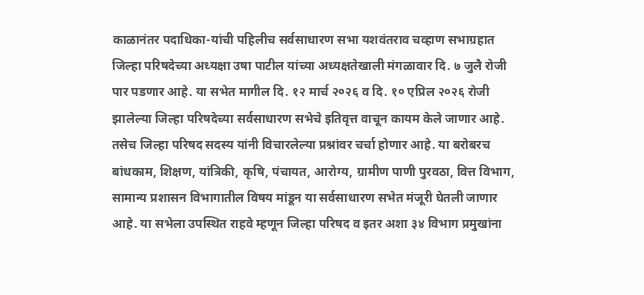काळानंतर पदाधिका-यांची पहिलीच सर्वसाधारण सभा यशवंतराव चव्हाण सभाग्रहात जिल्हा परिषदेच्या अध्यक्षा उषा पाटील यांच्या अध्यक्षतेखाली मंगळावार दि. ७ जुलै रोजी पार पडणार आहे. या सभेत मागील दि. १२ मार्च २०२६ व दि. १० एप्रिल २०२६ रोजी झालेल्या जिल्हा परिषदेच्या सर्वसाधारण सभेचे इतिवृत्त वाचून कायम केले जाणार आहे. तसेच जिल्हा परिषद सदस्य यांनी विचारलेल्या प्रश्नांवर चर्चा होणार आहे. या बरोबरच बांधकाम, शिक्षण, यांत्रिकी, कृषि, पंचायत, आरोग्य, ग्रामीण पाणी पुरवठा, वित्त विभाग, सामान्य प्रशासन विभागातील विषय मांडून या सर्वसाधारण सभेत मंजूरी घेतली जाणार आहे. या सभेला उपस्थित राहवे म्हणून जिल्हा परिषद व इतर अशा ३४ विभाग प्रमुखांना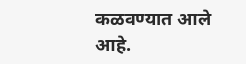कळवण्यात आले आहे.